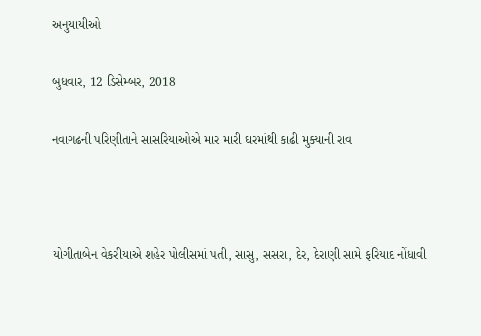અનુયાયીઓ

બુધવાર, 12 ડિસેમ્બર, 2018

નવાગઢની પરિણીતાને સાસરિયાઓએ માર મારી ઘરમાંથી કાઢી મુક્યાની રાવ



યોગીતાબેન વેકરીયાએ શહેર પોલીસમાં પતી, સાસુ, સસરા, દેર, દેરાણી સામે ફરિયાદ નોંધાવી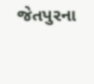જેતપુરના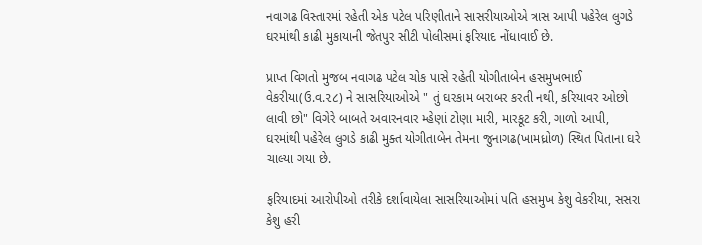નવાગઢ વિસ્તારમાં રહેતી એક પટેલ પરિણીતાને સાસરીયાઓએ ત્રાસ આપી પહેરેલ લુગડે ઘરમાંથી કાઢી મુકાયાની જેતપુર સીટી પોલીસમાં ફરિયાદ નોંધાવાઈ છે.

પ્રાપ્ત વિગતો મુજબ નવાગઢ પટેલ ચોક પાસે રહેતી યોગીતાબેન હસમુખભાઈ વેકરીયા(ઉ.વ.૨૮) ને સાસરિયાઓએ " તું ઘરકામ બરાબર કરતી નથી, કરિયાવર ઓછો લાવી છો" વિગેરે બાબતે અવારનવાર મ્હેણાં ટોણા મારી, મારકૂટ કરી, ગાળો આપી, ઘરમાંથી પહેરેલ લુગડે કાઢી મુક્ત યોગીતાબેન તેમના જુનાગઢ(ખામધ્રોળ) સ્થિત પિતાના ઘરે ચાલ્યા ગયા છે.

ફરિયાદમાં આરોપીઓ તરીકે દર્શાવાયેલા સાસરિયાઓમાં પતિ હસમુખ કેશુ વેકરીયા, સસરા કેશુ હરી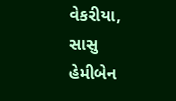વેકરીયા, સાસુ હેમીબેન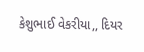કેશુભાઈ વેકરીયા,, દિયર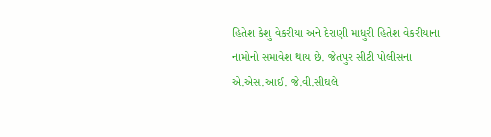હિતેશ કેશુ વેકરીયા અને દેરાણી માધુરી હિતેશ વેકરીયાના નામોનો સમાવેશ થાય છે. જેતપુર સીટી પોલીસના એ.એસ.આઈ. જે.વી.સીઘલે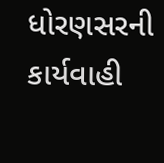ધોરણસરની કાર્યવાહી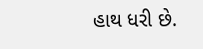હાથ ધરી છે.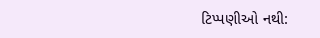ટિપ્પણીઓ નથી: